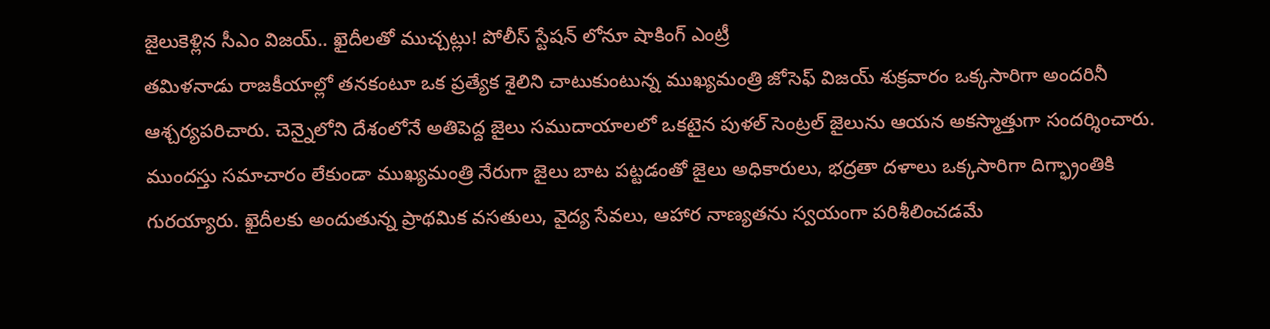జైలుకెళ్లిన సీఎం విజయ్.. ఖైదీలతో ముచ్చట్లు! పోలీస్ స్టేషన్ లోనూ షాకింగ్ ఎంట్రీ
తమిళనాడు రాజకీయాల్లో తనకంటూ ఒక ప్రత్యేక శైలిని చాటుకుంటున్న ముఖ్యమంత్రి జోసెఫ్ విజయ్ శుక్రవారం ఒక్కసారిగా అందరినీ ఆశ్చర్యపరిచారు. చెన్నైలోని దేశంలోనే అతిపెద్ద జైలు సముదాయాలలో ఒకటైన పుళల్ సెంట్రల్ జైలును ఆయన అకస్మాత్తుగా సందర్శించారు. ముందస్తు సమాచారం లేకుండా ముఖ్యమంత్రి నేరుగా జైలు బాట పట్టడంతో జైలు అధికారులు, భద్రతా దళాలు ఒక్కసారిగా దిగ్భ్రాంతికి గురయ్యారు. ఖైదీలకు అందుతున్న ప్రాథమిక వసతులు, వైద్య సేవలు, ఆహార నాణ్యతను స్వయంగా పరిశీలించడమే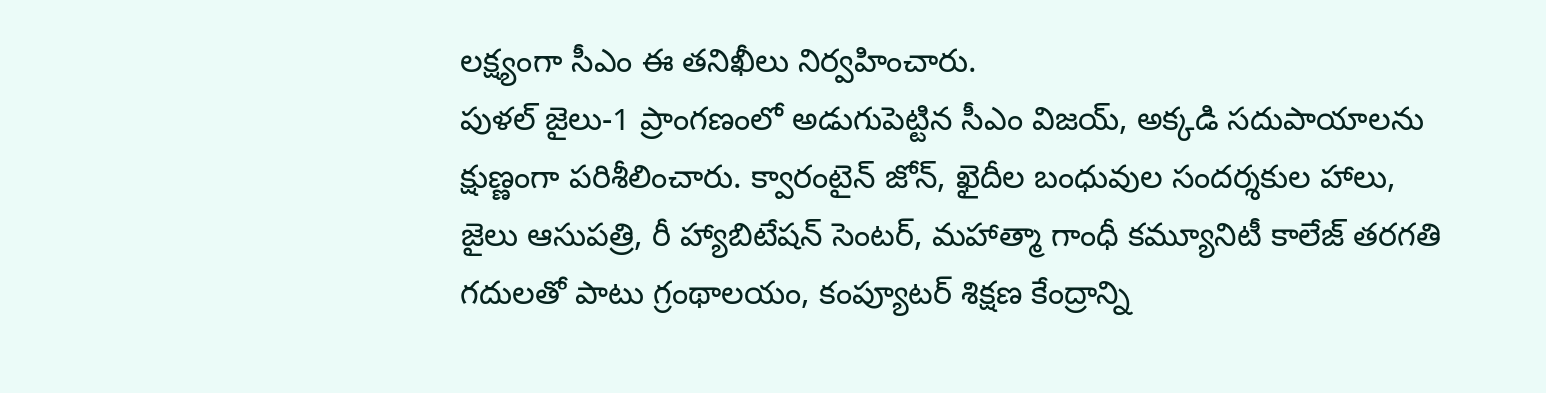లక్ష్యంగా సీఎం ఈ తనిఖీలు నిర్వహించారు.
పుళల్ జైలు-1 ప్రాంగణంలో అడుగుపెట్టిన సీఎం విజయ్, అక్కడి సదుపాయాలను క్షుణ్ణంగా పరిశీలించారు. క్వారంటైన్ జోన్, ఖైదీల బంధువుల సందర్శకుల హాలు, జైలు ఆసుపత్రి, రీ హ్యాబిటేషన్ సెంటర్, మహాత్మా గాంధీ కమ్యూనిటీ కాలేజ్ తరగతి గదులతో పాటు గ్రంథాలయం, కంప్యూటర్ శిక్షణ కేంద్రాన్ని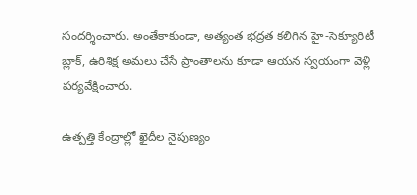సందర్శించారు. అంతేకాకుండా, అత్యంత భద్రత కలిగిన హై-సెక్యూరిటీ బ్లాక్, ఉరిశిక్ష అమలు చేసే ప్రాంతాలను కూడా ఆయన స్వయంగా వెళ్లి పర్యవేక్షించారు.

ఉత్పత్తి కేంద్రాల్లో ఖైదీల నైపుణ్యం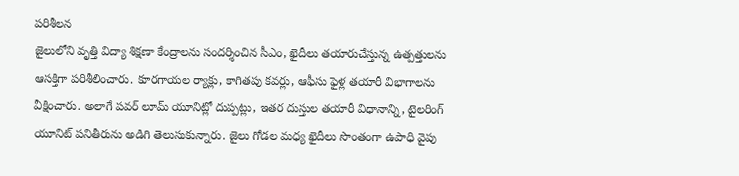పరిశీలన
జైలులోని వృత్తి విద్యా శిక్షణా కేంద్రాలను సందర్శించిన సీఎం, ఖైదీలు తయారుచేస్తున్న ఉత్పత్తులను ఆసక్తిగా పరిశీలించారు. కూరగాయల ర్యాక్లు, కాగితపు కవర్లు, ఆఫీసు ఫైళ్ల తయారీ విభాగాలను వీక్షించారు. అలాగే పవర్ లూమ్ యూనిట్లో దుప్పట్లు, ఇతర దుస్తుల తయారీ విధానాన్ని, టైలరింగ్ యూనిట్ పనితీరును అడిగి తెలుసుకున్నారు. జైలు గోడల మధ్య ఖైదీలు సొంతంగా ఉపాధి వైపు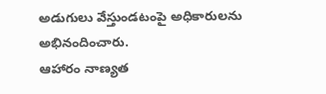అడుగులు వేస్తుండటంపై అధికారులను అభినందించారు.
ఆహారం నాణ్యత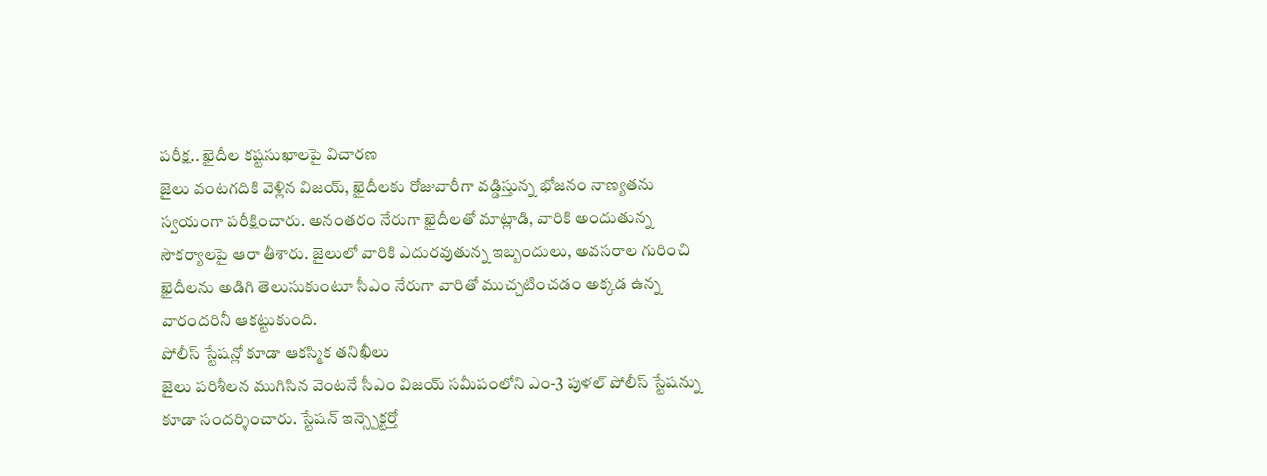పరీక్ష.. ఖైదీల కష్టసుఖాలపై విచారణ
జైలు వంటగదికి వెళ్లిన విజయ్, ఖైదీలకు రోజువారీగా వడ్డిస్తున్న భోజనం నాణ్యతను స్వయంగా పరీక్షించారు. అనంతరం నేరుగా ఖైదీలతో మాట్లాడి, వారికి అందుతున్న సౌకర్యాలపై ఆరా తీశారు. జైలులో వారికి ఎదురవుతున్న ఇబ్బందులు, అవసరాల గురించి ఖైదీలను అడిగి తెలుసుకుంటూ సీఎం నేరుగా వారితో ముచ్చటించడం అక్కడ ఉన్న వారందరినీ ఆకట్టుకుంది.
పోలీస్ స్టేషన్లో కూడా ఆకస్మిక తనిఖీలు
జైలు పరిశీలన ముగిసిన వెంటనే సీఎం విజయ్ సమీపంలోని ఎం-3 పుళల్ పోలీస్ స్టేషన్ను కూడా సందర్శించారు. స్టేషన్ ఇన్స్పెక్టర్తో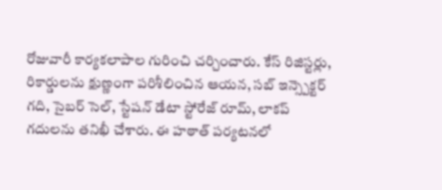రోజువారీ కార్యకలాపాల గురించి చర్చించారు. కేస్ రిజిస్టర్లు, రికార్డులను క్షుణ్ణంగా పరిశీలించిన ఆయన, సబ్ ఇన్స్పెక్టర్ గది, సైబర్ సెల్, స్టేషన్ డేటా స్టోరేజ్ రూమ్, లాకప్ గదులను తనిఖీ చేశారు. ఈ హఠాత్ పర్యటనలో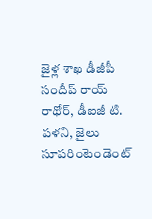జైళ్ల శాఖ డీజీపీ సందీప్ రాయ్ రాథోర్, డీఐజీ టి. పళని, జైలు సూపరింటెండెంట్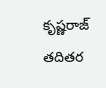కృష్ణరాజ్ తదితర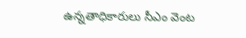ఉన్నతాధికారులు సీఎం వెంట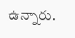ఉన్నారు.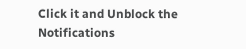Click it and Unblock the Notifications